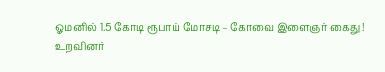ஓமனில் 1.5 கோடி ரூபாய் மோசடி – கோவை இளைஞர் கைது !
உறவினர்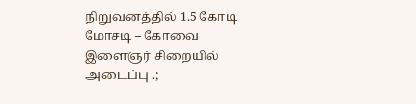நிறுவனத்தில் 1.5 கோடி மோசடி – கோவை இளைஞர் சிறையில் அடைப்பு .;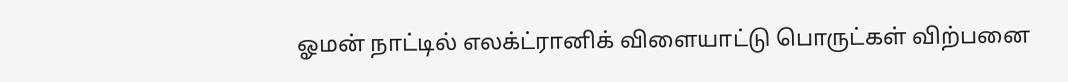ஓமன் நாட்டில் எலக்ட்ரானிக் விளையாட்டு பொருட்கள் விற்பனை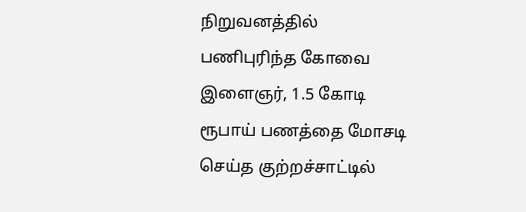நிறுவனத்தில் பணிபுரிந்த கோவை இளைஞர், 1.5 கோடி ரூபாய் பணத்தை மோசடி செய்த குற்றச்சாட்டில்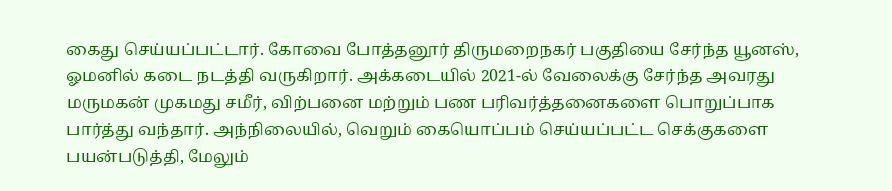கைது செய்யப்பட்டார். கோவை போத்தனூர் திருமறைநகர் பகுதியை சேர்ந்த யூனஸ், ஓமனில் கடை நடத்தி வருகிறார். அக்கடையில் 2021-ல் வேலைக்கு சேர்ந்த அவரது மருமகன் முகமது சமீர், விற்பனை மற்றும் பண பரிவர்த்தனைகளை பொறுப்பாக பார்த்து வந்தார். அந்நிலையில், வெறும் கையொப்பம் செய்யப்பட்ட செக்குகளை பயன்படுத்தி, மேலும்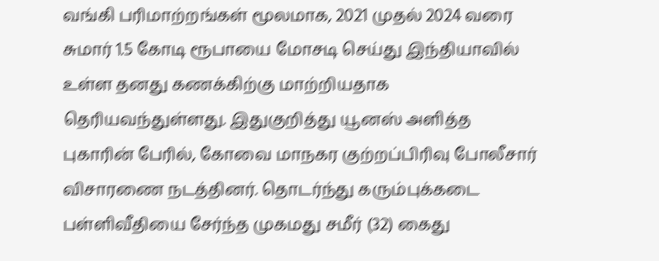வங்கி பரிமாற்றங்கள் மூலமாக, 2021 முதல் 2024 வரை சுமார் 1.5 கோடி ரூபாயை மோசடி செய்து இந்தியாவில் உள்ள தனது கணக்கிற்கு மாற்றியதாக தெரியவந்துள்ளது. இதுகுறித்து யூனஸ் அளித்த புகாரின் பேரில், கோவை மாநகர குற்றப்பிரிவு போலீசார் விசாரணை நடத்தினர். தொடர்ந்து கரும்புக்கடை பள்ளிவீதியை சேர்ந்த முகமது சமீர் (32) கைது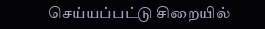செய்யப்பட்டு சிறையில்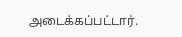அடைக்கப்பட்டார்.